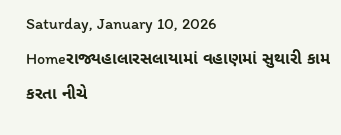Saturday, January 10, 2026
Homeરાજ્યહાલારસલાયામાં વહાણમાં સુથારી કામ કરતા નીચે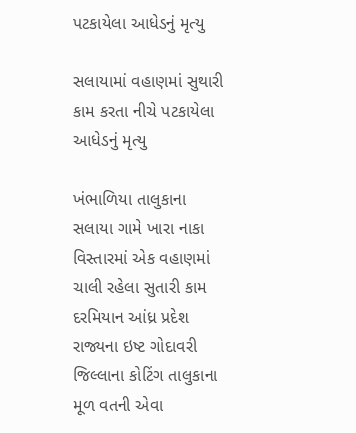પટકાયેલા આધેડનું મૃત્યુ

સલાયામાં વહાણમાં સુથારી કામ કરતા નીચે પટકાયેલા આધેડનું મૃત્યુ

ખંભાળિયા તાલુકાના સલાયા ગામે ખારા નાકા વિસ્તારમાં એક વહાણમાં ચાલી રહેલા સુતારી કામ દરમિયાન આંધ્ર પ્રદેશ રાજ્યના ઇષ્ટ ગોદાવરી જિલ્લાના કોટિંગ તાલુકાના મૂળ વતની એવા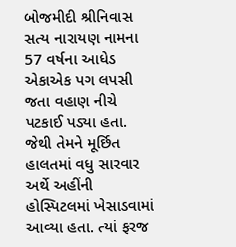બોજમીદી શ્રીનિવાસ સત્ય નારાયણ નામના 57 વર્ષના આધેડ એકાએક પગ લપસી જતા વહાણ નીચે પટકાઈ પડ્યા હતા. જેથી તેમને મૂર્છિત હાલતમાં વધુ સારવાર અર્થે અહીંની હોસ્પિટલમાં ખેસાડવામાં આવ્યા હતા. ત્યાં ફરજ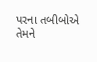પરના તબીબોએ તેમને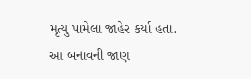મૃત્યુ પામેલા જાહેર કર્યા હતા. આ બનાવની જાણ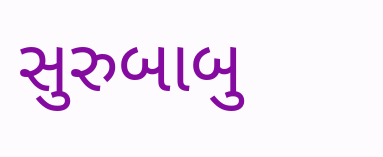સુરુબાબુ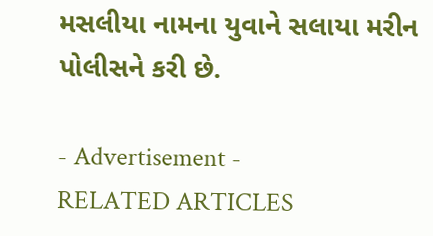મસલીયા નામના યુવાને સલાયા મરીન પોલીસને કરી છે.

- Advertisement -
RELATED ARTICLES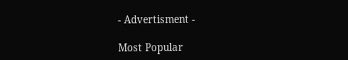- Advertisment -

Most Popular